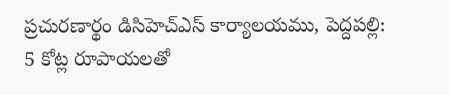ప్రచురణార్థం డిసిహెచ్ఎస్ కార్యాలయము, పెద్దపల్లి:
5 కోట్ల రూపాయలతో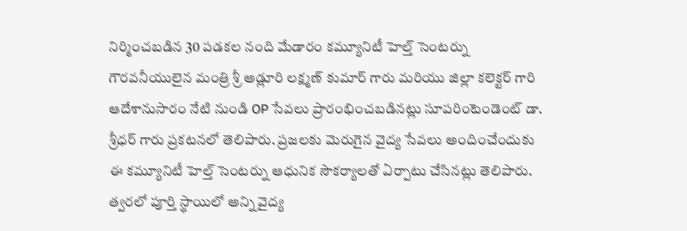నిర్మించబడిన 30 పడకల నంది మేడారం కమ్యూనిటీ హెల్త్ సెంటర్ను గౌరవనీయులైన మంత్రి శ్రీ అడ్లూరి లక్ష్మణ్ కుమార్ గారు మరియు జిల్లా కలెక్టర్ గారి ఆదేశానుసారం నేటి నుండి OP సేవలు ప్రారంభించబడినట్లు సూపరింటెండెంట్ డా. శ్రీధర్ గారు ప్రకటనలో తెలిపారు. ప్రజలకు మెరుగైన వైద్య సేవలు అందించేందుకు ఈ కమ్యూనిటీ హెల్త్ సెంటర్ను ఆధునిక సౌకర్యాలతో ఏర్పాటు చేసినట్లు తెలిపారు. త్వరలో పూర్తి స్థాయిలో అన్ని వైద్య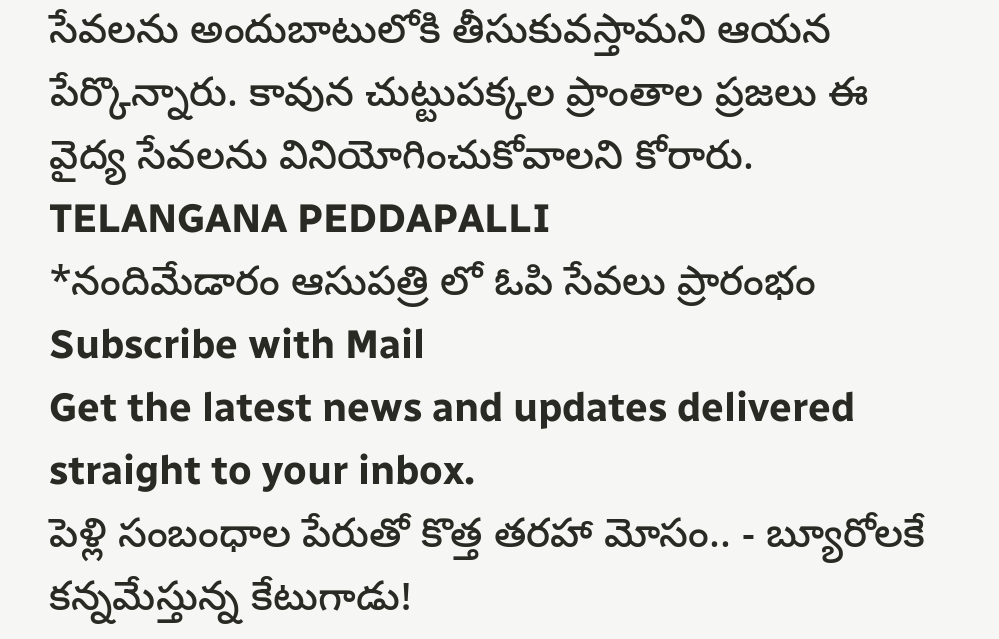సేవలను అందుబాటులోకి తీసుకువస్తామని ఆయన పేర్కొన్నారు. కావున చుట్టుపక్కల ప్రాంతాల ప్రజలు ఈ వైద్య సేవలను వినియోగించుకోవాలని కోరారు.
TELANGANA PEDDAPALLI
*నందిమేడారం ఆసుపత్రి లో ఓపి సేవలు ప్రారంభం
Subscribe with Mail
Get the latest news and updates delivered straight to your inbox.
పెళ్లి సంబంధాల పేరుతో కొత్త తరహా మోసం.. - బ్యూరోలకే కన్నమేస్తున్న కేటుగాడు!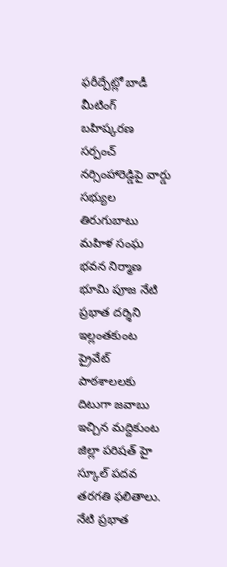ఫరీద్పేట్లో బాడీ మీటింగ్ బహిష్కరణ సర్పంచ్ నర్సింహారెడ్డిపై వార్డు సభ్యుల తిరుగుబాటు
మహిళ సంఘ భవన నిర్మాణ భూమి పూజ నేటి ప్రభాత దర్శిని ఇల్లంతకుంట
ప్రైవేట్ పాఠశాలలకు దిటుగా జవాబు ఇచ్చిన మద్దికుంట జిల్లా పరిషత్ హై స్కూల్ పదవ తరగతి ఫలితాలు. నేటి ప్రభాత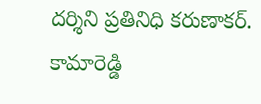దర్శిని ప్రతినిధి కరుణాకర్. కామారెడ్డి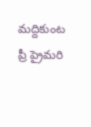మద్దికుంట ప్రీ ప్రైమరి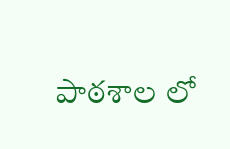పాఠశాల లో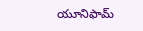యూనిఫామ్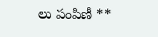లు పంపిణీ **